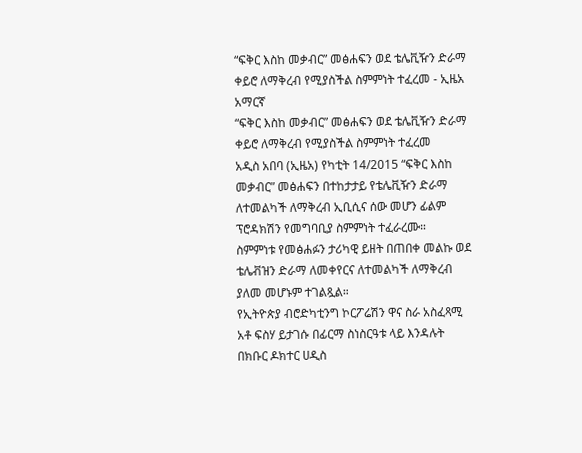“ፍቅር እስከ መቃብር” መፅሐፍን ወደ ቴሌቪዥን ድራማ ቀይሮ ለማቅረብ የሚያስችል ስምምነት ተፈረመ - ኢዜአ አማርኛ
“ፍቅር እስከ መቃብር” መፅሐፍን ወደ ቴሌቪዥን ድራማ ቀይሮ ለማቅረብ የሚያስችል ስምምነት ተፈረመ
አዲስ አበባ (ኢዜአ) የካቲት 14/2015 “ፍቅር እስከ መቃብር” መፅሐፍን በተከታታይ የቴሌቪዥን ድራማ ለተመልካች ለማቅረብ ኢቢሲና ሰው መሆን ፊልም ፕሮዳክሽን የመግባቢያ ስምምነት ተፈራረሙ።
ስምምነቱ የመፅሐፉን ታሪካዊ ይዘት በጠበቀ መልኩ ወደ ቴሌቭዝን ድራማ ለመቀየርና ለተመልካች ለማቅረብ ያለመ መሆኑም ተገልጿል።
የኢትዮጵያ ብሮድካቲንግ ኮርፖሬሽን ዋና ስራ አስፈጻሚ አቶ ፍስሃ ይታገሱ በፊርማ ስነስርዓቱ ላይ እንዳሉት በክቡር ዶክተር ሀዲስ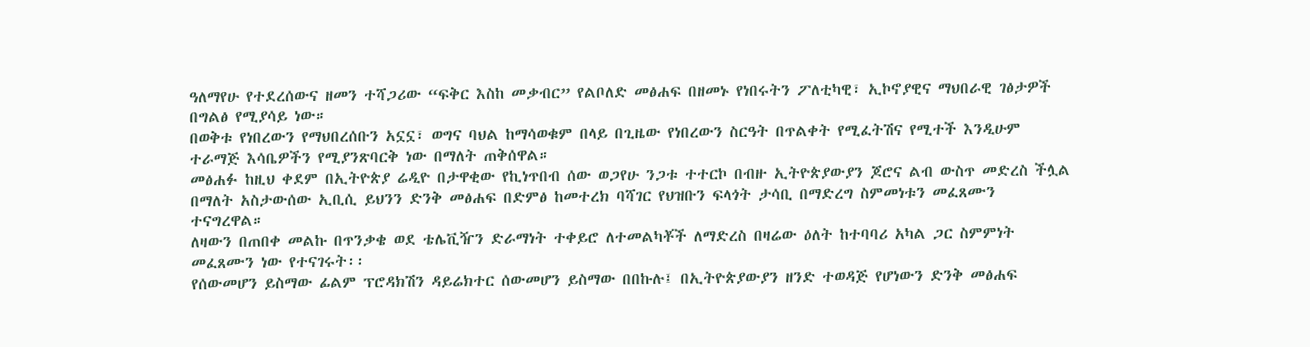ዓለማየሁ የተደረሰውና ዘመን ተሻጋሪው “ፍቅር እስከ መቃብር” የልቦለድ መፅሐፍ በዘመኑ የነበሩትን ፖለቲካዊ፣ ኢኮኖያዊና ማህበራዊ ገፅታዎች በግልፅ የሚያሳይ ነው።
በወቅቱ የነበረውን የማህበረሰቡን አኗኗ፣ ወግና ባህል ከማሳወቁም በላይ በጊዜው የነበረውን ስርዓት በጥልቀት የሚፈትሽና የሚተች እንዲሁም ተራማጅ እሳቤዎችን የሚያንጽባርቅ ነው በማለት ጠቅሰዋል።
መፅሐፉ ከዚህ ቀደም በኢትዮጵያ ሬዲዮ በታዋቂው የኪነጥበብ ሰው ወጋየሁ ንጋቱ ተተርኮ በብዙ ኢትዮጵያውያን ጆሮና ልብ ውስጥ መድረስ ችሏል በማለት አስታውሰው ኢቢሲ ይህንን ድንቅ መፅሐፍ በድምፅ ከመተረክ ባሻገር የህዝቡን ፍላጎት ታሳቢ በማድረግ ስምመነቱን መፈጸሙን ተናግረዋል።
ለዛውን በጠበቀ መልኩ በጥንቃቄ ወደ ቴሌቪዥን ድራማነት ተቀይሮ ለተመልካቾች ለማድረስ በዛሬው ዕለት ከተባባሪ አካል ጋር ስምምነት መፈጸሙን ነው የተናገሩት፡፡
የሰውመሆን ይስማው ፊልም ፕሮዳክሽን ዳይሬክተር ሰውመሆን ይስማው በበኩሉ፤ በኢትዮጵያውያን ዘንድ ተወዳጅ የሆነውን ድንቅ መፅሐፍ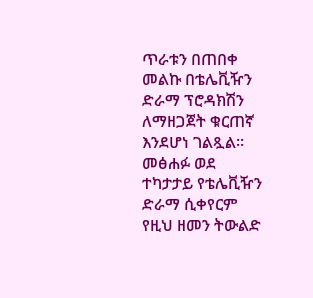ጥራቱን በጠበቀ መልኩ በቴሌቪዥን ድራማ ፕሮዳክሽን ለማዘጋጀት ቁርጠኛ እንደሆነ ገልጿል።
መፅሐፉ ወደ ተካታታይ የቴሌቪዥን ድራማ ሲቀየርም የዚህ ዘመን ትውልድ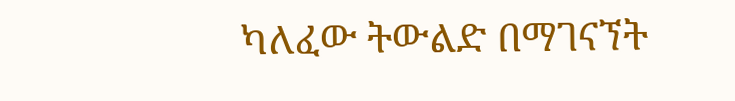ካለፈው ትውልድ በማገናኘት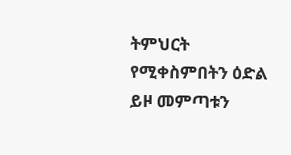ትምህርት የሚቀስምበትን ዕድል ይዞ መምጣቱን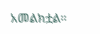አመልክቷል፡፡